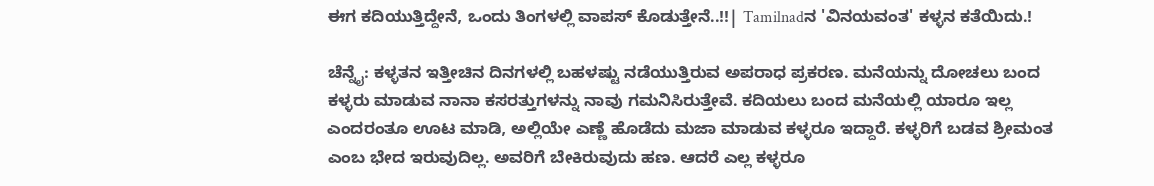ಈಗ ಕದಿಯುತ್ತಿದ್ದೇನೆ, ಒಂದು ತಿಂಗಳಲ್ಲಿ ವಾಪಸ್ ಕೊಡುತ್ತೇನೆ..!!| Tamilnadನ 'ವಿನಯವಂತ' ಕಳ್ಳನ ಕತೆಯಿದು.!

ಚೆನ್ನೈ: ಕಳ್ಳತನ ಇತ್ತೀಚಿನ ದಿನಗಳಲ್ಲಿ ಬಹಳಷ್ಟು ನಡೆಯುತ್ತಿರುವ ಅಪರಾಧ ಪ್ರಕರಣ. ಮನೆಯನ್ನು ದೋಚಲು ಬಂದ ಕಳ್ಳರು ಮಾಡುವ ನಾನಾ ಕಸರತ್ತುಗಳನ್ನು ನಾವು ಗಮನಿಸಿರುತ್ತೇವೆ. ಕದಿಯಲು ಬಂದ ಮನೆಯಲ್ಲಿ ಯಾರೂ ಇಲ್ಲ ಎಂದರಂತೂ ಊಟ ಮಾಡಿ, ಅಲ್ಲಿಯೇ ಎಣ್ಣೆ ಹೊಡೆದು ಮಜಾ ಮಾಡುವ ಕಳ್ಳರೂ ಇದ್ದಾರೆ. ಕಳ್ಳರಿಗೆ ಬಡವ ಶ್ರೀಮಂತ ಎಂಬ ಭೇದ ಇರುವುದಿಲ್ಲ. ಅವರಿಗೆ ಬೇಕಿರುವುದು ಹಣ. ಆದರೆ ಎಲ್ಲ ಕಳ್ಳರೂ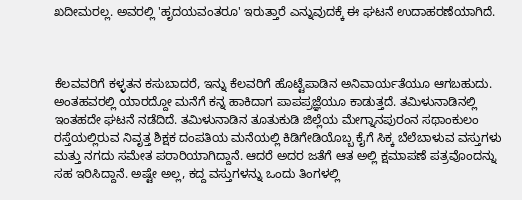ಖದೀಮರಲ್ಲ. ಅವರಲ್ಲಿ 'ಹೃದಯವಂತರೂ' ಇರುತ್ತಾರೆ ಎನ್ನುವುದಕ್ಕೆ ಈ ಘಟನೆ ಉದಾಹರಣೆಯಾಗಿದೆ.



ಕೆಲವವರಿಗೆ ಕಳ್ಳತನ ಕಸುಬಾದರೆ, ಇನ್ನು ಕೆಲವರಿಗೆ ಹೊಟ್ಟೆಪಾಡಿನ ಅನಿವಾರ್ಯತೆಯೂ ಆಗಬಹುದು. ಅಂತಹವರಲ್ಲಿ ಯಾರದ್ದೋ ಮನೆಗೆ ಕನ್ನ ಹಾಕಿದಾಗ ಪಾಪಪ್ರಜ್ಞೆಯೂ ಕಾಡುತ್ತದೆ. ತಮಿಳುನಾಡಿನಲ್ಲಿ ಇಂತಹದೇ ಘಟನೆ ನಡೆದಿದೆ. ತಮಿಳುನಾಡಿನ ತೂತುಕುಡಿ ಜಿಲ್ಲೆಯ ಮೇಗ್ನಾನಪುರಂನ ಸಥಾಂಕುಲಂ ರಸ್ತೆಯಲ್ಲಿರುವ ನಿವೃತ್ತ ಶಿಕ್ಷಕ ದಂಪತಿಯ ಮನೆಯಲ್ಲಿ ಕಿಡಿಗೇಡಿಯೊಬ್ಬ ಕೈಗೆ ಸಿಕ್ಕ ಬೆಲೆಬಾಳುವ ವಸ್ತುಗಳು ಮತ್ತು ನಗದು ಸಮೇತ ಪರಾರಿಯಾಗಿದ್ದಾನೆ. ಆದರೆ ಅದರ ಜತೆಗೆ ಆತ ಅಲ್ಲಿ ಕ್ಷಮಾಪಣೆ ಪತ್ರವೊಂದನ್ನು ಸಹ ಇರಿಸಿದ್ದಾನೆ. ಅಷ್ಟೇ ಅಲ್ಲ, ಕದ್ದ ವಸ್ತುಗಳನ್ನು ಒಂದು ತಿಂಗಳಲ್ಲಿ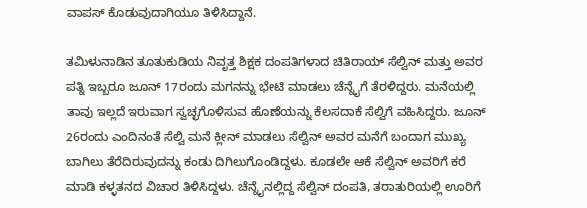ವಾಪಸ್ ಕೊಡುವುದಾಗಿಯೂ ತಿಳಿಸಿದ್ದಾನೆ.

ತಮಿಳುನಾಡಿನ ತೂತುಕುಡಿಯ ನಿವೃತ್ತ ಶಿಕ್ಷಕ ದಂಪತಿಗಳಾದ ಚಿತಿರಾಯ್ ಸೆಲ್ವಿನ್ ಮತ್ತು ಅವರ ಪತ್ನಿ ಇಬ್ಬರೂ ಜೂನ್ 17ರಂದು ಮಗನನ್ನು ಭೇಟಿ ಮಾಡಲು ಚೆನ್ನೈಗೆ ತೆರಳಿದ್ದರು. ಮನೆಯಲ್ಲಿ ತಾವು ಇಲ್ಲದೆ ಇರುವಾಗ ಸ್ವಚ್ಛಗೊಳಿಸುವ ಹೊಣೆಯನ್ನು ಕೆಲಸದಾಕೆ ಸೆಲ್ವಿಗೆ ವಹಿಸಿದ್ದರು. ಜೂನ್ 26ರಂದು ಎಂದಿನಂತೆ ಸೆಲ್ವಿ ಮನೆ ಕ್ಲೀನ್ ಮಾಡಲು ಸೆಲ್ವಿನ್ ಅವರ ಮನೆಗೆ ಬಂದಾಗ ಮುಖ್ಯ ಬಾಗಿಲು ತೆರೆದಿರುವುದನ್ನು ಕಂಡು ದಿಗಿಲುಗೊಂಡಿದ್ದಳು. ಕೂಡಲೇ ಆಕೆ ಸೆಲ್ವಿನ್‌ ಅವರಿಗೆ ಕರೆ ಮಾಡಿ ಕಳ್ಳತನದ ವಿಚಾರ ತಿಳಿಸಿದ್ದಳು. ಚೆನ್ನೈನಲ್ಲಿದ್ದ ಸೆಲ್ವಿನ್ ದಂಪತಿ, ತರಾತುರಿಯಲ್ಲಿ ಊರಿಗೆ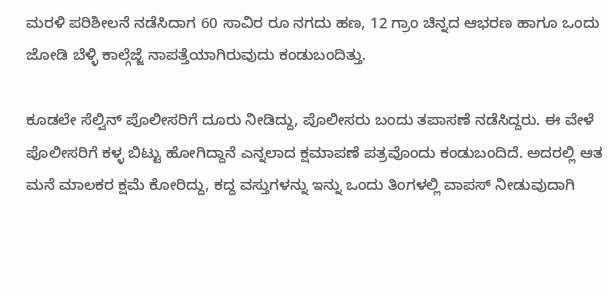ಮರಳಿ ಪರಿಶೀಲನೆ ನಡೆಸಿದಾಗ 60 ಸಾವಿರ ರೂ ನಗದು ಹಣ, 12 ಗ್ರಾಂ ಚಿನ್ನದ ಆಭರಣ ಹಾಗೂ ಒಂದು ಜೋಡಿ ಬೆಳ್ಳಿ ಕಾಲ್ಗೆಜ್ಜೆ ನಾಪತ್ತೆಯಾಗಿರುವುದು ಕಂಡುಬಂದಿತ್ತು.

ಕೂಡಲೇ ಸೆಲ್ವಿನ್ ಪೊಲೀಸರಿಗೆ ದೂರು ನೀಡಿದ್ದು, ಪೊಲೀಸರು ಬಂದು ತಪಾಸಣೆ ನಡೆಸಿದ್ದರು. ಈ ವೇಳೆ ಪೊಲೀಸರಿಗೆ ಕಳ್ಳ ಬಿಟ್ಟು ಹೋಗಿದ್ದಾನೆ ಎನ್ನಲಾದ ಕ್ಷಮಾಪಣೆ ಪತ್ರವೊಂದು ಕಂಡುಬಂದಿದೆ. ಅದರಲ್ಲಿ ಆತ ಮನೆ ಮಾಲಕರ ಕ್ಷಮೆ ಕೋರಿದ್ದು, ಕದ್ದ ವಸ್ತುಗಳನ್ನು ಇನ್ನು ಒಂದು ತಿಂಗಳಲ್ಲಿ ವಾಪಸ್ ನೀಡುವುದಾಗಿ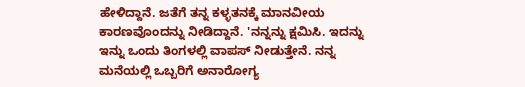ಹೇಳಿದ್ದಾನೆ. ಜತೆಗೆ ತನ್ನ ಕಳ್ಳತನಕ್ಕೆ ಮಾನವೀಯ ಕಾರಣವೊಂದನ್ನು ನೀಡಿದ್ದಾನೆ. 'ನನ್ನನ್ನು ಕ್ಷಮಿಸಿ. ಇದನ್ನು ಇನ್ನು ಒಂದು ತಿಂಗಳಲ್ಲಿ ವಾಪಸ್ ನೀಡುತ್ತೇನೆ. ನನ್ನ ಮನೆಯಲ್ಲಿ ಒಬ್ಬರಿಗೆ ಅನಾರೋಗ್ಯ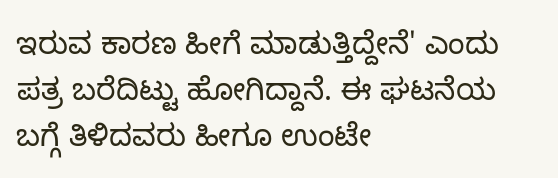ಇರುವ ಕಾರಣ ಹೀಗೆ ಮಾಡುತ್ತಿದ್ದೇನೆ' ಎಂದು ಪತ್ರ ಬರೆದಿಟ್ಟು ಹೋಗಿದ್ದಾನೆ. ಈ ಘಟನೆಯ ಬಗ್ಗೆ ತಿಳಿದವರು ಹೀಗೂ ಉಂಟೇ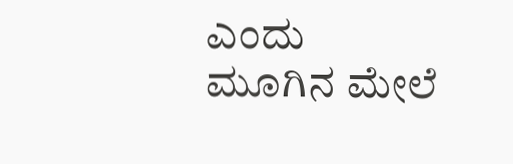ಎಂದು ಮೂಗಿನ ಮೇಲೆ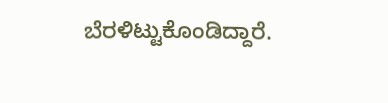ಬೆರಳಿಟ್ಟುಕೊಂಡಿದ್ದಾರೆ.